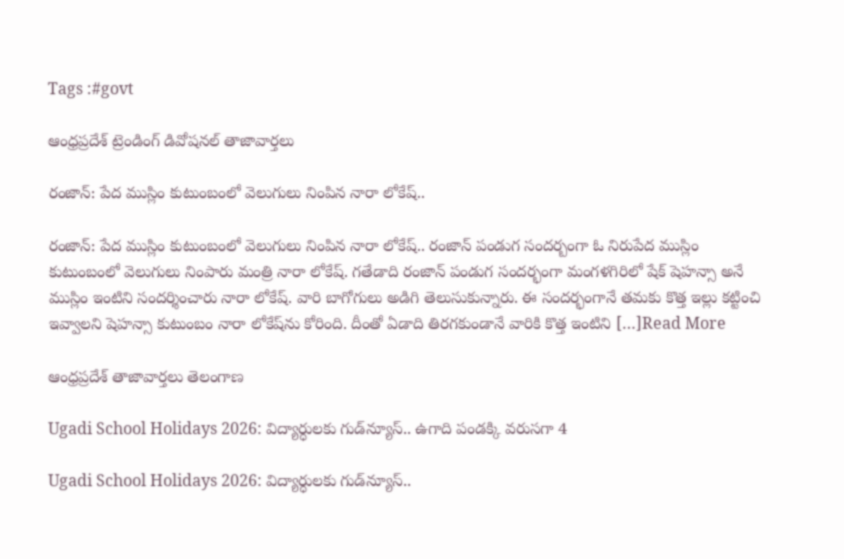Tags :#govt

ఆంధ్రప్రదేశ్ ట్రెండింగ్ డివోషనల్ తాజావార్తలు

రంజాన్: పేద ముస్లిం కుటుంబంలో వెలుగులు నింపిన నారా లోకేష్..

రంజాన్: పేద ముస్లిం కుటుంబంలో వెలుగులు నింపిన నారా లోకేష్.. రంజాన్ పండుగ సందర్బంగా ఓ నిరుపేద ముస్లిం కుటుంబంలో వెలుగులు నింపారు మంత్రి నారా లోకేష్. గతేడాది రంజాన్ పండుగ సందర్భంగా మంగళగిరిలో షేక్ షెహన్సా అనే ముస్లిం ఇంటిని సందర్శించారు నారా లోకేష్. వారి బాగోగులు అడిగి తెలుసుకున్నారు. ఈ సందర్భంగానే తమకు కొత్త ఇల్లు కట్టించి ఇవ్వాలని షెహన్సా కుటుంబం నారా లోకేష్‌ను కోరింది. దీంతో ఏడాది తిరగకుండానే వారికి కొత్త ఇంటిని […]Read More

ఆంధ్రప్రదేశ్ తాజావార్తలు తెలంగాణ

Ugadi School Holidays 2026: విద్యార్ధులకు గుడ్‌న్యూస్‌.. ఉగాది పండక్కి వరుసగా 4

Ugadi School Holidays 2026: విద్యార్ధులకు గుడ్‌న్యూస్‌..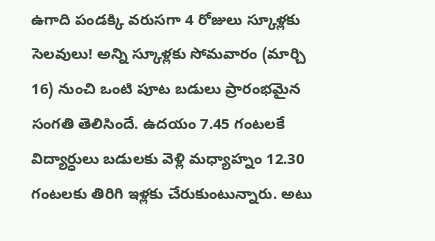ఉగాది పండక్కి వరుసగా 4 రోజులు స్కూళ్లకు సెలవులు! అన్ని స్కూళ్లకు సోమవారం (మార్చి 16) నుంచి ఒంటి పూట బడులు ప్రారంభమైన సంగతి తెలిసిందే. ఉదయం 7.45 గంటలకే విద్యార్ధులు బడులకు వెళ్లి మధ్యాహ్నం 12.30 గంటలకు తిరిగి ఇళ్లకు చేరుకుంటున్నారు. అటు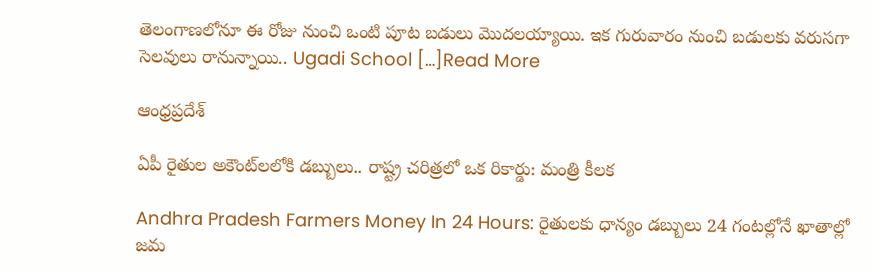తెలంగాణలోనూ ఈ రోజు నుంచి ఒంటి పూట బడులు మొదలయ్యాయి. ఇక గురువారం నుంచి బడులకు వరుసగా సెలవులు రానున్నాయి.. Ugadi School […]Read More

ఆంధ్రప్రదేశ్

ఏపీ రైతుల అకౌంట్‌లలోకి డబ్బులు.. రాష్ట్ర చరిత్రలో ఒక రికార్డు: మంత్రి కీలక

Andhra Pradesh Farmers Money In 24 Hours: రైతులకు ధాన్యం డబ్బులు 24 గంటల్లోనే ఖాతాల్లో జమ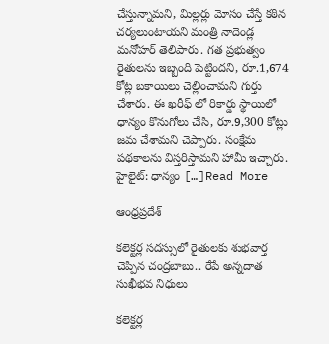చేస్తున్నామని, మిల్లర్లు మోసం చేస్తే కఠిన చర్యలుంటాయని మంత్రి నాదెండ్ల మనోహర్ తెలిపారు. గత ప్రభుత్వం రైతులను ఇబ్బంది పెట్టిందని, రూ.1,674 కోట్ల బకాయిలు చెల్లించామని గుర్తు చేశారు. ఈ ఖరీఫ్ లో రికార్డు స్థాయిలో ధాన్యం కొనుగోలు చేసి, రూ.9,300 కోట్లు జమ చేశామని చెప్పారు. సంక్షేమ పథకాలను విస్తరిస్తామని హామీ ఇచ్చారు. హైలైట్: ధాన్యం […]Read More

ఆంధ్రప్రదేశ్

కలెక్టర్ల సదస్సులో రైతులకు శుభవార్త చెప్పిన చంద్రబాబు.. రేపే అన్నదాత సుఖీభవ నిధులు

కలెక్టర్ల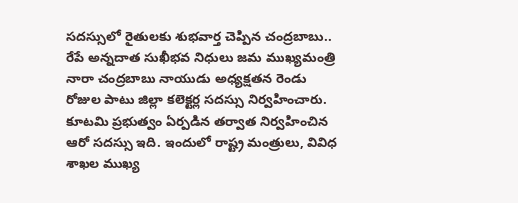సదస్సులో రైతులకు శుభవార్త చెప్పిన చంద్రబాబు.. రేపే అన్నదాత సుఖీభవ నిధులు జమ ముఖ్యమంత్రి నారా చంద్రబాబు నాయుడు అధ్యక్షతన రెండు రోజుల పాటు జిల్లా కలెక్టర్ల సదస్సు నిర్వహించారు. కూటమి ప్రభుత్వం ఏర్పడిన తర్వాత నిర్వహించిన ఆరో సదస్సు ఇది. ఇందులో రాష్ట్ర మంత్రులు, వివిధ శాఖల ముఖ్య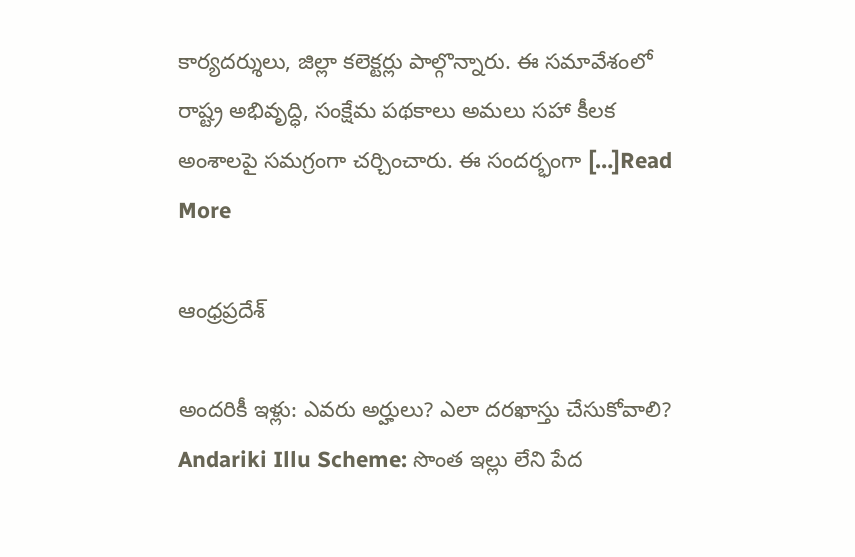కార్యదర్శులు, జిల్లా కలెక్టర్లు పాల్గొన్నారు. ఈ సమావేశంలో రాష్ట్ర అభివృద్ధి, సంక్షేమ పథకాలు అమలు సహా కీలక అంశాలపై సమగ్రంగా చర్చించారు. ఈ సందర్భంగా […]Read More

ఆంధ్రప్రదేశ్

అందరికీ ఇళ్లు: ఎవరు అర్హులు? ఎలా దరఖాస్తు చేసుకోవాలి? Andariki Illu Scheme: సొంత ఇల్లు లేని పేద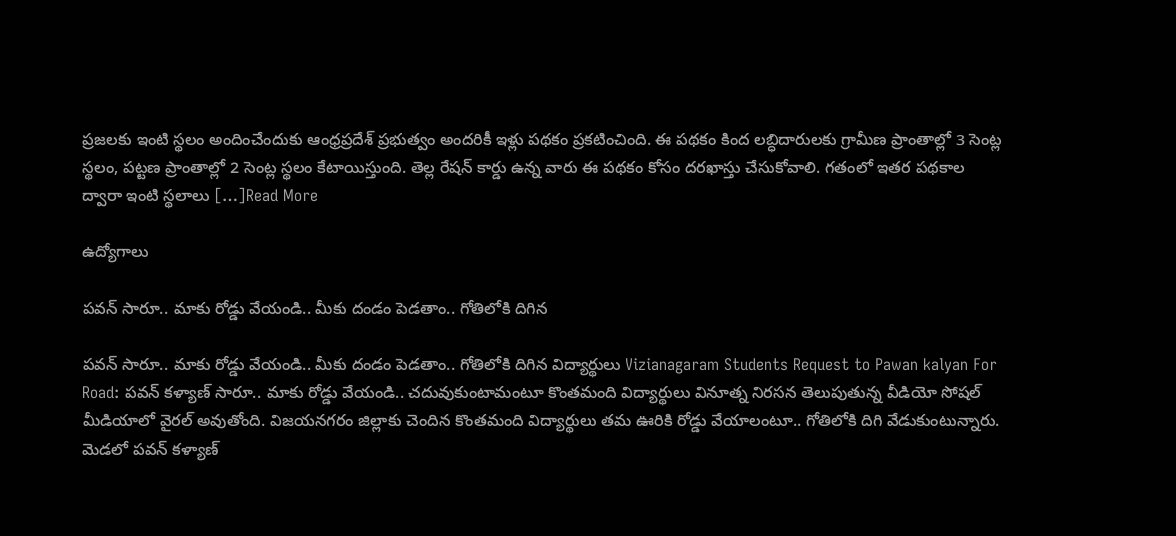ప్రజలకు ఇంటి స్థలం అందించేందుకు ఆంధ్రప్రదేశ్ ప్రభుత్వం అందరికీ ఇళ్లు పథకం ప్రకటించింది. ఈ పథకం కింద లబ్ధిదారులకు గ్రామీణ ప్రాంతాల్లో 3 సెంట్ల స్థలం, పట్టణ ప్రాంతాల్లో 2 సెంట్ల స్థలం కేటాయిస్తుంది. తెల్ల రేషన్ కార్డు ఉన్న వారు ఈ పథకం కోసం దరఖాస్తు చేసుకోవాలి. గతంలో ఇతర పథకాల ద్వారా ఇంటి స్థలాలు […]Read More

ఉద్యోగాలు

పవన్ సారూ.. మాకు రోడ్డు వేయండి.. మీకు దండం పెడతాం.. గోతిలోకి దిగిన

పవన్ సారూ.. మాకు రోడ్డు వేయండి.. మీకు దండం పెడతాం.. గోతిలోకి దిగిన విద్యార్థులు Vizianagaram Students Request to Pawan kalyan For Road: పవన్ కళ్యాణ్ సారూ.. మాకు రోడ్డు వేయండి.. చదువుకుంటామంటూ కొంతమంది విద్యార్థులు వినూత్న నిరసన తెలుపుతున్న వీడియో సోషల్ మీడియాలో వైరల్ అవుతోంది. విజయనగరం జిల్లాకు చెందిన కొంతమంది విద్యార్థులు తమ ఊరికి రోడ్డు వేయాలంటూ.. గోతిలోకి దిగి వేడుకుంటున్నారు. మెడలో పవన్ కళ్యాణ్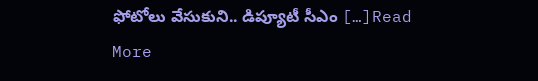ఫోటోలు వేసుకుని.. డిప్యూటీ సీఎం […]Read More